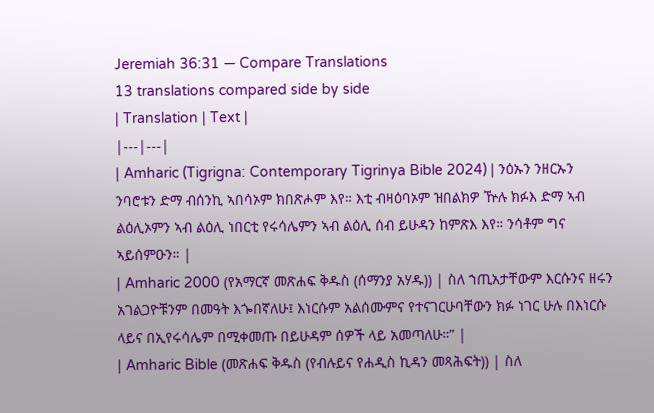Jeremiah 36:31 — Compare Translations
13 translations compared side by side
| Translation | Text |
|---|---|
| Amharic (Tigrigna: Contemporary Tigrinya Bible 2024) | ንዕኡን ንዘርኡን ንባሮቱን ድማ ብሰንኪ ኣበሳኦም ክበጽሖም እየ። እቲ ብዛዕባኦም ዝበልክዎ ዅሉ ክፉእ ድማ ኣብ ልዕሊኦምን ኣብ ልዕሊ ነበርቲ የሩሳሌምን ኣብ ልዕሊ ሰብ ይሁዳን ከምጽእ እየ። ንሳቶም ግና ኣይሰምዑን። |
| Amharic 2000 (የአማርኛ መጽሐፍ ቅዱስ (ሰማንያ አሃዱ)) | ስለ ኀጢአታቸውም እርሱንና ዘሩን አገልጋዮቹንም በመዓት እጐበኛለሁ፤ እነርሱም አልሰሙምና የተናገርሁባቸውን ክፉ ነገር ሁሉ በእነርሱ ላይና በኢየሩሳሌም በሚቀመጡ በይሁዳም ሰዎች ላይ አመጣለሁ።” |
| Amharic Bible (መጽሐፍ ቅዱስ (የብሉይና የሐዲስ ኪዳን መጻሕፍት)) | ስለ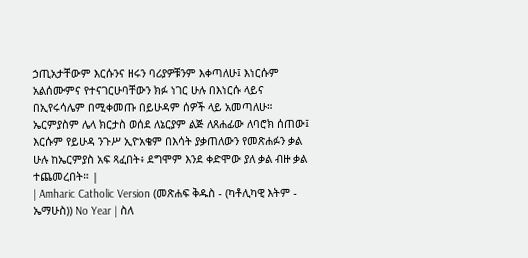ኃጢአታቸውም እርሱንና ዘሩን ባሪያዎቹንም እቀጣለሁ፤ እነርሱም አልሰሙምና የተናገርሁባቸውን ክፉ ነገር ሁሉ በእነርሱ ላይና በኢየሩሳሌም በሚቀመጡ በይሁዳም ሰዎች ላይ አመጣለሁ። ኤርምያስም ሌላ ክርታስ ወሰደ ለኔርያም ልጅ ለጸሐፊው ለባሮክ ሰጠው፤ እርሱም የይሁዳ ንጉሥ ኢዮአቄም በእሳት ያቃጠለውን የመጽሐፉን ቃል ሁሉ ከኤርምያስ አፍ ጻፈበት፥ ደግሞም እንደ ቀድሞው ያለ ቃል ብዙ ቃል ተጨመረበት። |
| Amharic Catholic Version (መጽሐፍ ቅዱስ - (ካቶሊካዊ እትም - ኤማሁስ)) No Year | ስለ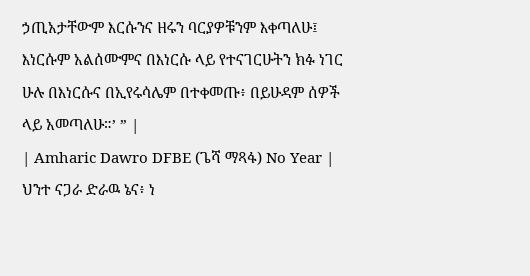ኃጢአታቸውም እርሱንና ዘሩን ባርያዎቹንም እቀጣለሁ፤ እነርሱም አልሰሙምና በእነርሱ ላይ የተናገርሁትን ክፉ ነገር ሁሉ በእነርሱና በኢየሩሳሌም በተቀመጡ፥ በይሁዳም ሰዎች ላይ አመጣለሁ።’ ” |
| Amharic Dawro DFBE (ጌሻ ማጻፋ) No Year | ህንተ ናጋራ ድራዉ ኔና፥ ነ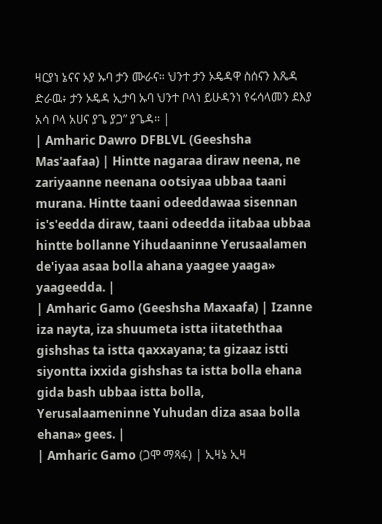ዛርያነ ኔናና ኦያ ኡባ ታን ሙራና። ህንተ ታን ኦዴዳዋ ስሰናን እጼዳ ድራዉ፥ ታን ኦዴዳ ኢታባ ኡባ ህንተ ቦላነ ይሁዳንነ የሩሳላመን ደእያ አሳ ቦላ አሀና ያጌ ያጋ” ያጌዳ። |
| Amharic Dawro DFBLVL (Geeshsha Mas'aafaa) | Hintte nagaraa diraw neena, ne zariyaanne neenana ootsiyaa ubbaa taani murana. Hintte taani odeeddawaa sisennan is's'eedda diraw, taani odeedda iitabaa ubbaa hintte bollanne Yihudaaninne Yerusaalamen de'iyaa asaa bolla ahana yaagee yaaga» yaageedda. |
| Amharic Gamo (Geeshsha Maxaafa) | Izanne iza nayta, iza shuumeta istta iitateththaa gishshas ta istta qaxxayana; ta gizaaz istti siyontta ixxida gishshas ta istta bolla ehana gida bash ubbaa istta bolla, Yerusalaameninne Yuhudan diza asaa bolla ehana» gees. |
| Amharic Gamo (ጋሞ ማጻፋ) | ኢዛኔ ኢዛ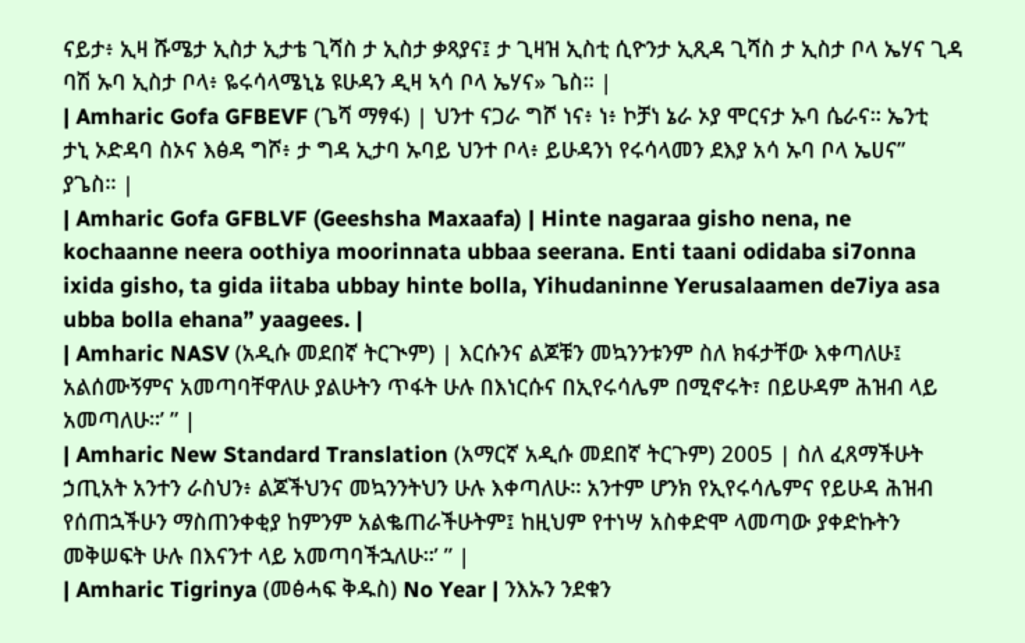ናይታ፥ ኢዛ ሹሜታ ኢስታ ኢታቴ ጊሻስ ታ ኢስታ ቃጻያና፤ ታ ጊዛዝ ኢስቲ ሲዮንታ ኢጺዳ ጊሻስ ታ ኢስታ ቦላ ኤሃና ጊዳ ባሽ ኡባ ኢስታ ቦላ፥ ዬሩሳላሜኒኔ ዩሁዳን ዲዛ ኣሳ ቦላ ኤሃና» ጌስ። |
| Amharic Gofa GFBEVF (ጌሻ ማፃፋ) | ህንተ ናጋራ ግሾ ነና፥ ነ፥ ኮቻነ ኔራ ኦያ ሞርናታ ኡባ ሴራና። ኤንቲ ታኒ ኦድዳባ ስኦና እፅዳ ግሾ፥ ታ ግዳ ኢታባ ኡባይ ህንተ ቦላ፥ ይሁዳንነ የሩሳላመን ደእያ አሳ ኡባ ቦላ ኤሀና” ያጌስ። |
| Amharic Gofa GFBLVF (Geeshsha Maxaafa) | Hinte nagaraa gisho nena, ne kochaanne neera oothiya moorinnata ubbaa seerana. Enti taani odidaba si7onna ixida gisho, ta gida iitaba ubbay hinte bolla, Yihudaninne Yerusalaamen de7iya asa ubba bolla ehana” yaagees. |
| Amharic NASV (አዲሱ መደበኛ ትርጒም) | እርሱንና ልጆቹን መኳንንቱንም ስለ ክፋታቸው እቀጣለሁ፤ አልሰሙኝምና አመጣባቸዋለሁ ያልሁትን ጥፋት ሁሉ በእነርሱና በኢየሩሳሌም በሚኖሩት፣ በይሁዳም ሕዝብ ላይ አመጣለሁ።’ ” |
| Amharic New Standard Translation (አማርኛ አዲሱ መደበኛ ትርጉም) 2005 | ስለ ፈጸማችሁት ኃጢአት አንተን ራስህን፥ ልጆችህንና መኳንንትህን ሁሉ እቀጣለሁ። አንተም ሆንክ የኢየሩሳሌምና የይሁዳ ሕዝብ የሰጠኋችሁን ማስጠንቀቂያ ከምንም አልቈጠራችሁትም፤ ከዚህም የተነሣ አስቀድሞ ላመጣው ያቀድኩትን መቅሠፍት ሁሉ በእናንተ ላይ አመጣባችኋለሁ።’ ” |
| Amharic Tigrinya (መፅሓፍ ቅዱስ) No Year | ንእኡን ንደቁን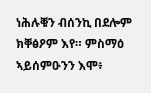ነሕሉቑን ብሰንኪ በደሎም ክቐፅዖም እየ። ምስማዕ ኣይሰምዑንን እሞ፥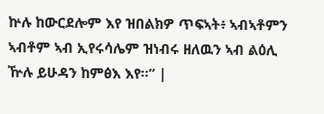ኵሉ ከውርደሎም እየ ዝበልክዎ ጥፍኣት፥ ኣብኣቶምን ኣብቶም ኣብ ኢየሩሳሌም ዝነብሩ ዘለዉን ኣብ ልዕሊ ዅሉ ይሁዳን ከምፅእ እየ።” |